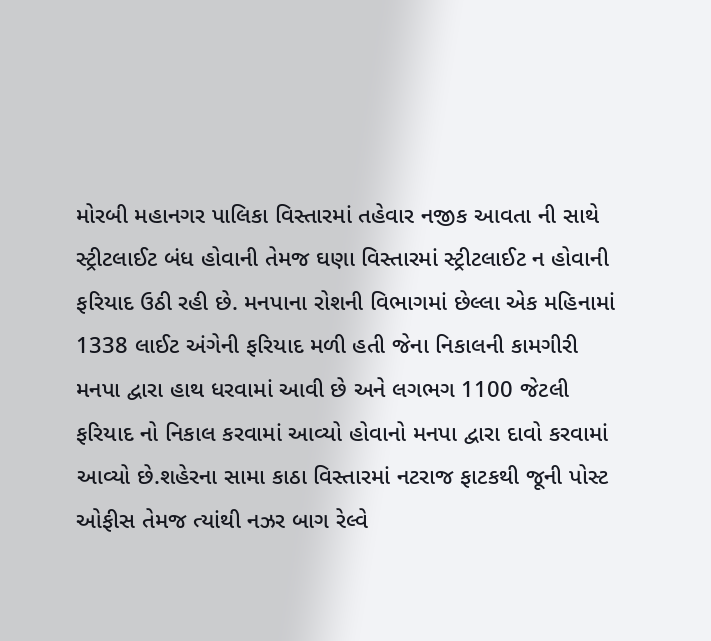મોરબી મહાનગર પાલિકા વિસ્તારમાં તહેવાર નજીક આવતા ની સાથે સ્ટ્રીટલાઈટ બંધ હોવાની તેમજ ઘણા વિસ્તારમાં સ્ટ્રીટલાઈટ ન હોવાની ફરિયાદ ઉઠી રહી છે. મનપાના રોશની વિભાગમાં છેલ્લા એક મહિનામાં 1338 લાઈટ અંગેની ફરિયાદ મળી હતી જેના નિકાલની કામગીરી મનપા દ્વારા હાથ ધરવામાં આવી છે અને લગભગ 1100 જેટલી ફરિયાદ નો નિકાલ કરવામાં આવ્યો હોવાનો મનપા દ્વારા દાવો કરવામાં આવ્યો છે.શહેરના સામા કાઠા વિસ્તારમાં નટરાજ ફાટકથી જૂની પોસ્ટ ઓફીસ તેમજ ત્યાંથી નઝર બાગ રેલ્વે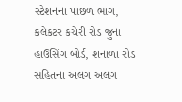સ્ટેશનના પાછળ ભાગ, કલેકટર કચેરી રોડ જુના હાઉસિંગ બોર્ડ, શનાળા રોડ સહિતના અલગ અલગ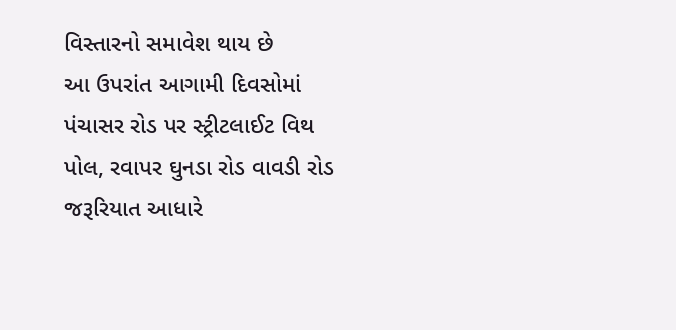વિસ્તારનો સમાવેશ થાય છે
આ ઉપરાંત આગામી દિવસોમાં પંચાસર રોડ પર સ્ટ્રીટલાઈટ વિથ પોલ, રવાપર ઘુનડા રોડ વાવડી રોડ જરૂરિયાત આધારે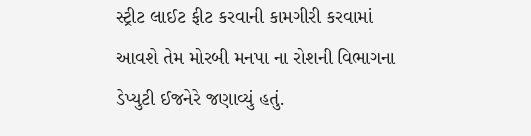સ્ટ્રીટ લાઈટ ફીટ કરવાની કામગીરી કરવામાં આવશે તેમ મોરબી મનપા ના રોશની વિભાગના ડેપ્યુટી ઈજનેરે જણાવ્યું હતું.